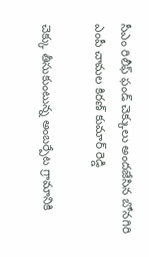సీఎం రిలీఫ్ ఫండ్ చెక్కులు అందజేసిన బోనగిరి ఎంపీ చామల కిరణ్ కుమార్ రెడ్డి

చెక్కు తీసుకుంటున్న అంబర్పేట గ్రామానికి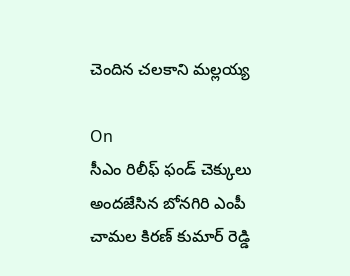చెందిన చలకాని మల్లయ్య

On
సీఎం రిలీఫ్ ఫండ్ చెక్కులు అందజేసిన బోనగిరి ఎంపీ చామల కిరణ్ కుమార్ రెడ్డి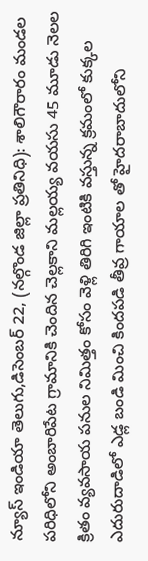న్యూస్ ఇండియా తెలుగు,డిసెంబర్ 22, (నల్గొండ జిల్లా ప్రతినిధి): శాలిగౌరారం మండల పరిధిలోని అంబారిపేట గ్రామానికి చెందిన చెల్లకాని మల్లయ్య వయసు 45 మూడు నెలల క్రితం వ్యవసాయ పనుల నిమిత్తం కోసం వెళ్లి తిరిగి ఇంటికి వస్తున్న క్రమంలో కుక్కల ఎదురుదాడిలో ఎడ్ల బండి మించి కిందపడి తీవ్ర గాయాల తో హైదరాబాదులోని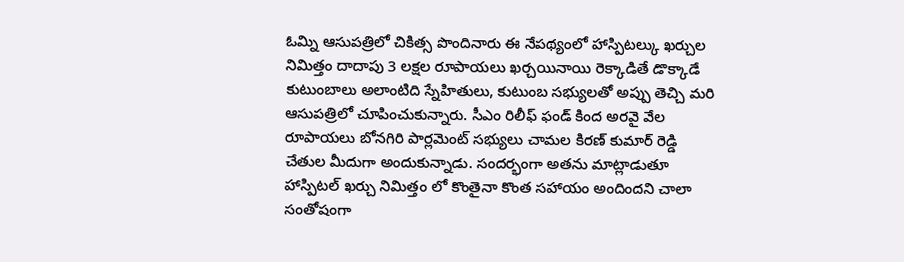ఓమ్ని ఆసుపత్రిలో చికిత్స పొందినారు ఈ నేపథ్యంలో హాస్పిటల్కు ఖర్చుల నిమిత్తం దాదాపు 3 లక్షల రూపాయలు ఖర్చయినాయి రెక్కాడితే డొక్కాడే కుటుంబాలు అలాంటిది స్నేహితులు, కుటుంబ సభ్యులతో అప్పు తెచ్చి మరి ఆసుపత్రిలో చూపించుకున్నారు. సీఎం రిలీఫ్ ఫండ్ కింద అరవై వేల రూపాయలు బోనగిరి పార్లమెంట్ సభ్యులు చామల కిరణ్ కుమార్ రెడ్డి చేతుల మీదుగా అందుకున్నాడు. సందర్భంగా అతను మాట్లాడుతూ హాస్పిటల్ ఖర్చు నిమిత్తం లో కొంతైనా కొంత సహాయం అందిందని చాలా సంతోషంగా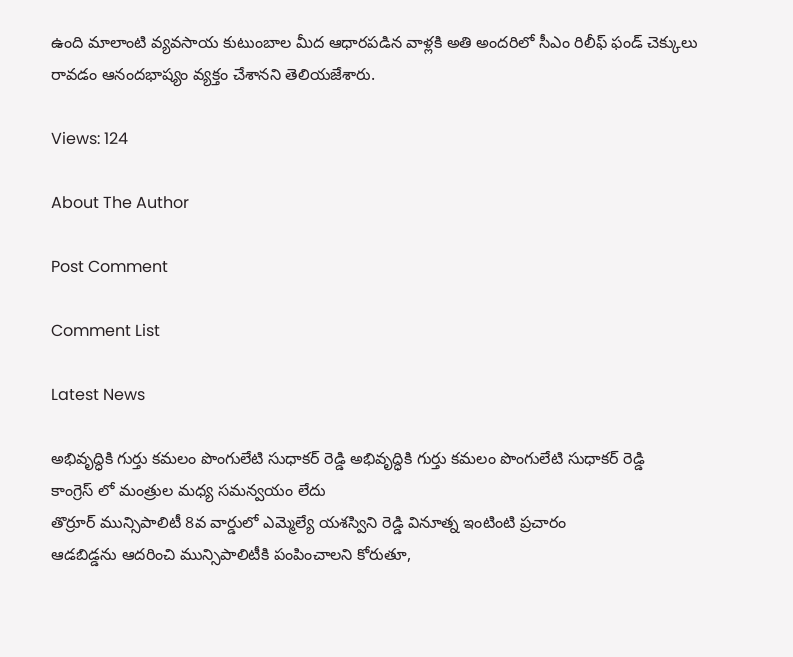ఉంది మాలాంటి వ్యవసాయ కుటుంబాల మీద ఆధారపడిన వాళ్లకి అతి అందరిలో సీఎం రిలీఫ్ ఫండ్ చెక్కులు రావడం ఆనందభాష్యం వ్యక్తం చేశానని తెలియజేశారు.

Views: 124

About The Author

Post Comment

Comment List

Latest News

అభివృద్ధికి గుర్తు కమలం పొంగులేటి సుధాకర్ రెడ్డి అభివృద్ధికి గుర్తు కమలం పొంగులేటి సుధాకర్ రెడ్డి
కాంగ్రెస్ లో మంత్రుల మధ్య సమన్వయం లేదు
తొర్రూర్ మున్సిపాలిటీ 8వ వార్డులో ఎమ్మెల్యే యశస్విని రెడ్డి వినూత్న ఇంటింటి ప్రచారం
ఆడబిడ్డను ఆదరించి మున్సిపాలిటీకి పంపించాలని కోరుతూ,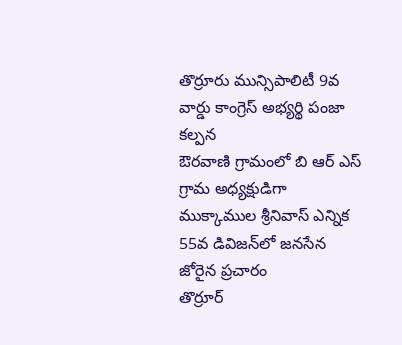తొర్రూరు మున్సిపాలిటీ 9వ వార్డు కాంగ్రెస్ అభ్యర్థి పంజా కల్పన
ఔరవాణి గ్రామంలో బి ఆర్ ఎస్ గ్రామ అధ్యక్షుడిగా ముక్కాముల శ్రీనివాస్ ఎన్నిక
55వ డివిజన్‌లో జనసేన జోరైన ప్రచారం
తొర్రూర్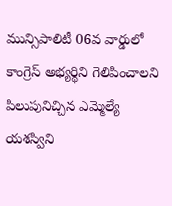మున్సిపాలిటీ 06వ వార్డులో కాంగ్రెస్ అభ్యర్థిని గెలిపించాలని పిలుపునిచ్చిన ఎమ్మెల్యే యశస్విని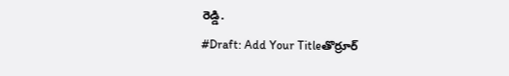రెడ్డి.
#Draft: Add Your Titleతొర్రూర్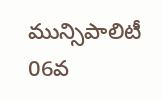మున్సిపాలిటీ 06వ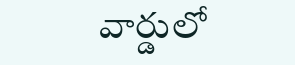వార్డులో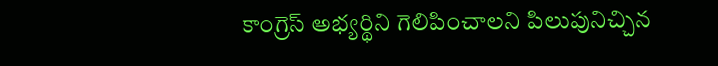కాంగ్రెస్ అభ్యర్థిని గెలిపించాలని పిలుపునిచ్చిన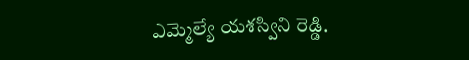ఎమ్మెల్యే యశస్విని రెడ్డి.